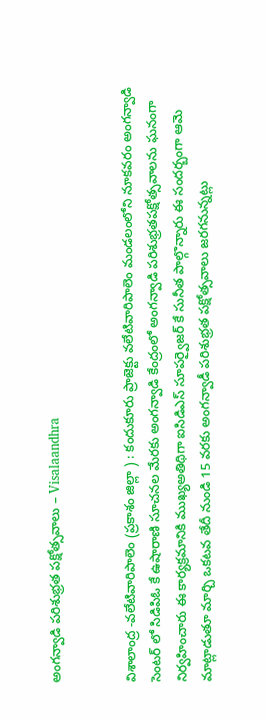అంగన్వాడి పరిశుభ్రత పక్షోత్సవాలు – Visalaandhra


విశాలాంద్ర -వలేటివారిపాలెం (ప్రకాశం జిల్లా ) : కందుకూరు ప్రాజెక్టు వలేటివారిపాలెం మండలంలోని నూకవరం అంగన్వాడి సెంటర్ లో సిడిపిఓ కే ఉషారాణి సూచనల మేరకు అంగన్వాడి కేంద్రంలో అంగన్వాడి పరిశుభ్రతపక్షోత్సవాలను ఘనంగా నిర్వహించారు ఈ కార్యక్రమానికి ముఖ్యఅతిథిగా ఐసిడిఎస్ సూపర్వైజర్ కే సునీత పాల్గొన్నారు ఈ సందర్బంగా ఆమె మాట్లాడుతూ మార్చి ఒకటవ తేదీ నుండి 15 వరకు అంగన్వాడీ పరిశుభ్రత పక్షోత్సవాలు జరగనున్నట్లు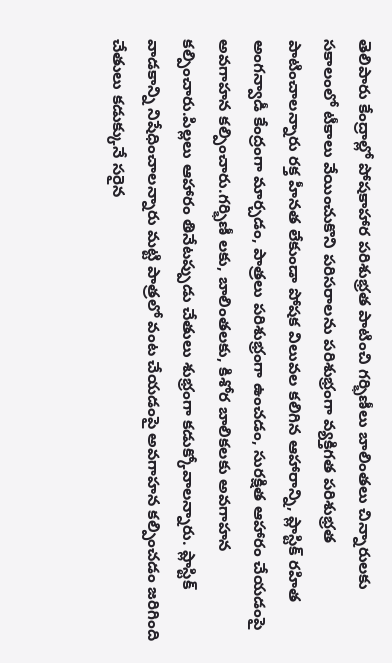తెలిపారు కేంద్రాల్లో పోషకాహార పరిశుభ్రత పాటించి గర్భిణీలు బాలింతలు చిన్నారులకు సకాలంలో టీకాలు వేయించుకొని పరిసరాలను పరిశుభ్రంగా వ్యక్తిగత పరిశుభ్రత పాటించాలన్నారు రక్త హీనత లేకుండా పోషక విలువల కలిగిన ఆహారాన్ని, ప్లాస్టిక్ రహిత అంగన్వాడీ కేంద్రంగా మార్చడం, పాత్రలు పరిశుభ్రంగా ఉంచడం, సురక్షిత ఆహారం చేయడంపై అవగాహన కల్పించారు.గర్భిణీ లకు, బాలింతలకు, కిశోర బాలికలకు అవగాహన కల్పించారు.పిల్లలు ఆహారం తినేటప్పుడు చేతులు శుభ్రంగా కడుక్కోవాలన్నారు. ప్లాస్టిక్ వాడకాన్ని నిషేధించాలన్నారు మట్టి పాత్రలో వంట చేయడంపై అవగాహన కల్పించడం జరిగింది చేతులు కడుక్కునే సరైన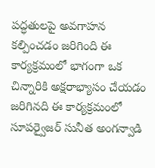పద్ధతులపై అవగాహన కల్పించడం జరిగింది ఈ కార్యక్రమంలో భాగంగా ఒక చిన్నారికి అక్షరాభ్యాసం చేయడం జరిగినది ఈ కార్యక్రమంలో సూపర్వైజర్ సునీత అంగన్వాడి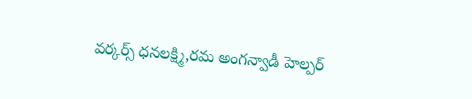వర్కర్స్ ధనలక్ష్మి,రమ అంగన్వాడీ హెల్పర్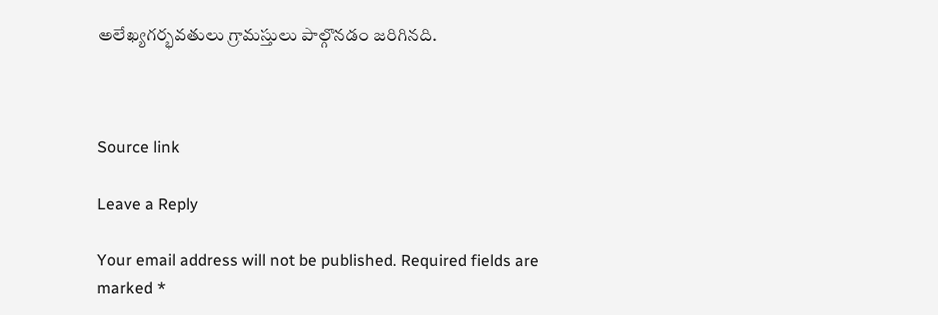అలేఖ్యగర్భవతులు గ్రామస్తులు పాల్గొనడం జరిగినది.



Source link

Leave a Reply

Your email address will not be published. Required fields are marked *